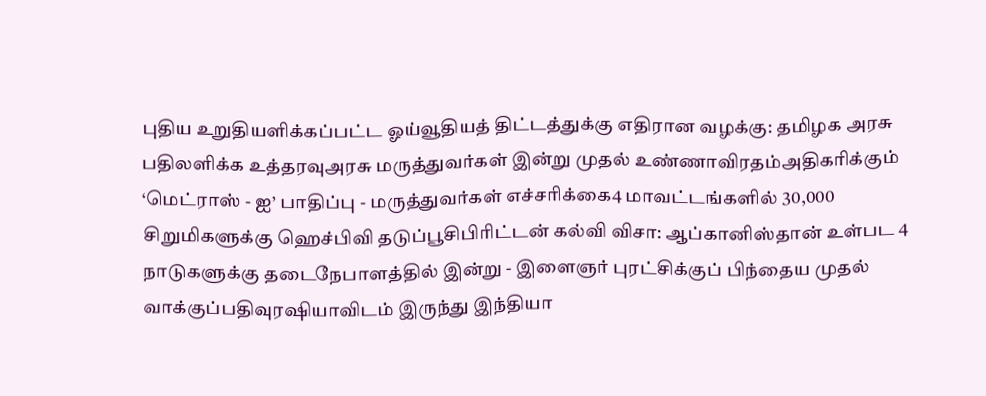புதிய உறுதியளிக்கப்பட்ட ஓய்வூதியத் திட்டத்துக்கு எதிரான வழக்கு: தமிழக அரசு பதிலளிக்க உத்தரவுஅரசு மருத்துவர்கள் இன்று முதல் உண்ணாவிரதம்அதிகரிக்கும் ‘மெட்ராஸ் - ஐ’ பாதிப்பு - மருத்துவர்கள் எச்சரிக்கை4 மாவட்டங்களில் 30,000 சிறுமிகளுக்கு ஹெச்பிவி தடுப்பூசிபிரிட்டன் கல்வி விசா: ஆப்கானிஸ்தான் உள்பட 4 நாடுகளுக்கு தடைநேபாளத்தில் இன்று - இளைஞர் புரட்சிக்குப் பிந்தைய முதல் வாக்குப்பதிவுரஷியாவிடம் இருந்து இந்தியா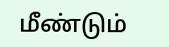மீண்டும்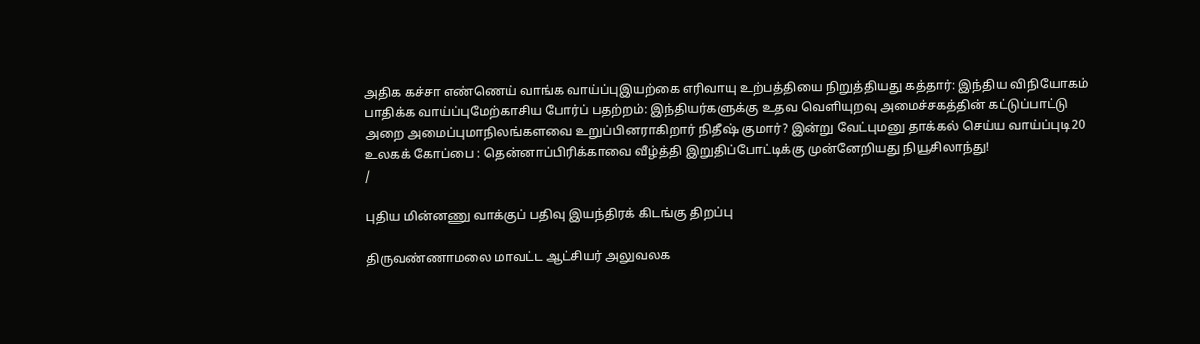அதிக கச்சா எண்ணெய் வாங்க வாய்ப்புஇயற்கை எரிவாயு உற்பத்தியை நிறுத்தியது கத்தார்: இந்திய விநியோகம் பாதிக்க வாய்ப்புமேற்காசிய போர்ப் பதற்றம்: இந்தியர்களுக்கு உதவ வெளியுறவு அமைச்சகத்தின் கட்டுப்பாட்டு அறை அமைப்புமாநிலங்களவை உறுப்பினராகிறார் நிதீஷ் குமார்? இன்று வேட்புமனு தாக்கல் செய்ய வாய்ப்புடி20 உலகக் கோப்பை : தென்னாப்பிரிக்காவை வீழ்த்தி இறுதிப்போட்டிக்கு முன்னேறியது நியூசிலாந்து!
/

புதிய மின்னணு வாக்குப் பதிவு இயந்திரக் கிடங்கு திறப்பு

திருவண்ணாமலை மாவட்ட ஆட்சியர் அலுவலக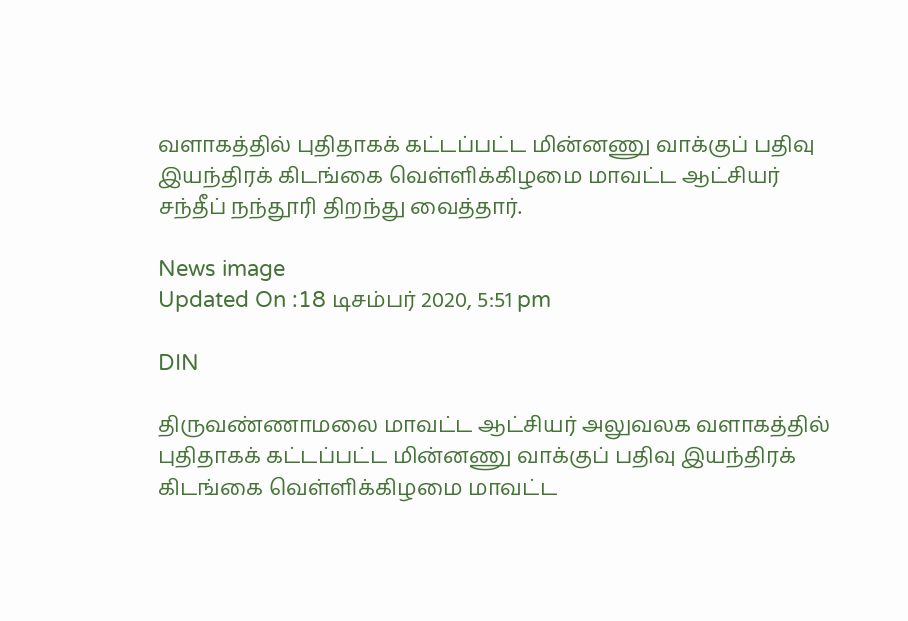வளாகத்தில் புதிதாகக் கட்டப்பட்ட மின்னணு வாக்குப் பதிவு இயந்திரக் கிடங்கை வெள்ளிக்கிழமை மாவட்ட ஆட்சியர் சந்தீப் நந்தூரி திறந்து வைத்தார்.

News image
Updated On :18 டிசம்பர் 2020, 5:51 pm

DIN

திருவண்ணாமலை மாவட்ட ஆட்சியர் அலுவலக வளாகத்தில் புதிதாகக் கட்டப்பட்ட மின்னணு வாக்குப் பதிவு இயந்திரக் கிடங்கை வெள்ளிக்கிழமை மாவட்ட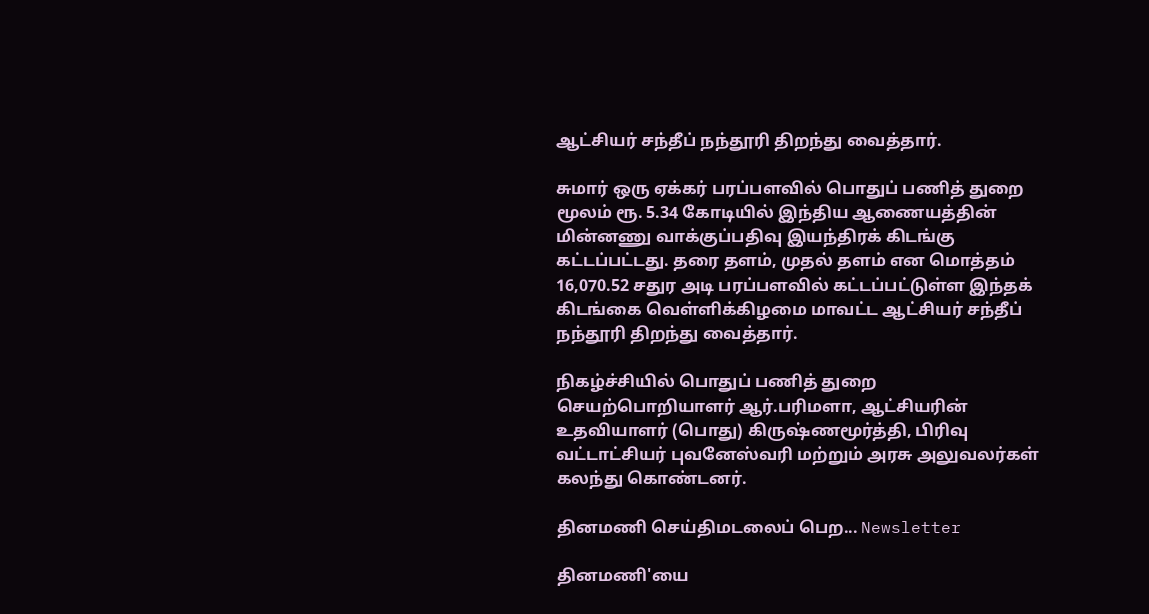ஆட்சியர் சந்தீப் நந்தூரி திறந்து வைத்தார்.

சுமார் ஒரு ஏக்கர் பரப்பளவில் பொதுப் பணித் துறை மூலம் ரூ. 5.34 கோடியில் இந்திய ஆணையத்தின் மின்னணு வாக்குப்பதிவு இயந்திரக் கிடங்கு கட்டப்பட்டது. தரை தளம், முதல் தளம் என மொத்தம் 16,070.52 சதுர அடி பரப்பளவில் கட்டப்பட்டுள்ள இந்தக் கிடங்கை வெள்ளிக்கிழமை மாவட்ட ஆட்சியர் சந்தீப் நந்தூரி திறந்து வைத்தார்.

நிகழ்ச்சியில் பொதுப் பணித் துறை செயற்பொறியாளர் ஆர்.பரிமளா, ஆட்சியரின் உதவியாளர் (பொது) கிருஷ்ணமூர்த்தி, பிரிவு வட்டாட்சியர் புவனேஸ்வரி மற்றும் அரசு அலுவலர்கள் கலந்து கொண்டனர்.

தினமணி செய்திமடலைப் பெற... Newsletter

தினமணி'யை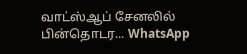வாட்ஸ்ஆப் சேனலில் பின்தொடர... WhatsApp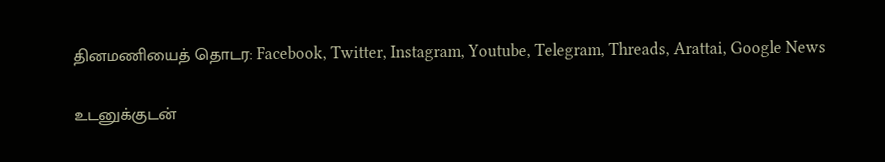தினமணியைத் தொடர: Facebook, Twitter, Instagram, Youtube, Telegram, Threads, Arattai, Google News

உடனுக்குடன்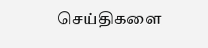செய்திகளை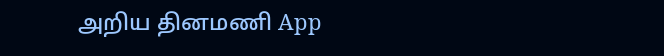அறிய தினமணி App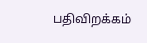பதிவிறக்கம்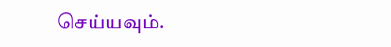செய்யவும்.